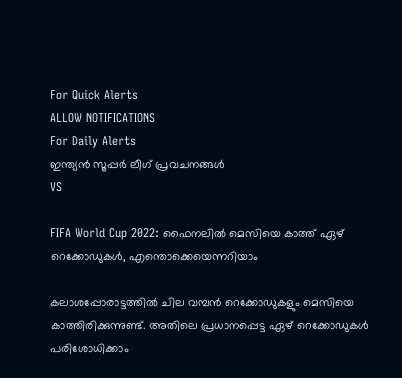For Quick Alerts
ALLOW NOTIFICATIONS
For Daily Alerts
ഇന്ത്യന്‍ സൂപ്പര്‍ ലീഗ്‌ പ്രവചനങ്ങൾ
VS

FIFA World Cup 2022: ഫൈനലില്‍ മെസിയെ കാത്ത് ഏഴ് റെക്കോഡുകള്‍, എന്തൊക്കെയെന്നറിയാം

കലാശപ്പോരാട്ടത്തില്‍ ചില വമ്പന്‍ റെക്കോഡുകളും മെസിയെ കാത്തിരിക്കുന്നുണ്ട്. അതിലെ പ്രധാനപ്പെട്ട ഏഴ് റെക്കോഡുകള്‍ പരിശോധിക്കാം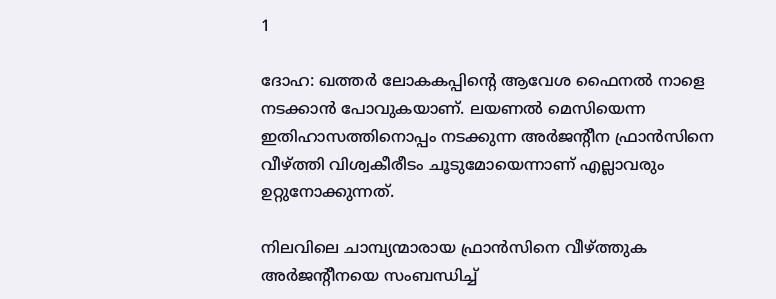1

ദോഹ: ഖത്തര്‍ ലോകകപ്പിന്റെ ആവേശ ഫൈനല്‍ നാളെ നടക്കാന്‍ പോവുകയാണ്. ലയണല്‍ മെസിയെന്ന ഇതിഹാസത്തിനൊപ്പം നടക്കുന്ന അര്‍ജന്റീന ഫ്രാന്‍സിനെ വീഴ്ത്തി വിശ്വകീരീടം ചൂടുമോയെന്നാണ് എല്ലാവരും ഉറ്റുനോക്കുന്നത്.

നിലവിലെ ചാമ്പ്യന്മാരായ ഫ്രാന്‍സിനെ വീഴ്ത്തുക അര്‍ജന്റീനയെ സംബന്ധിച്ച്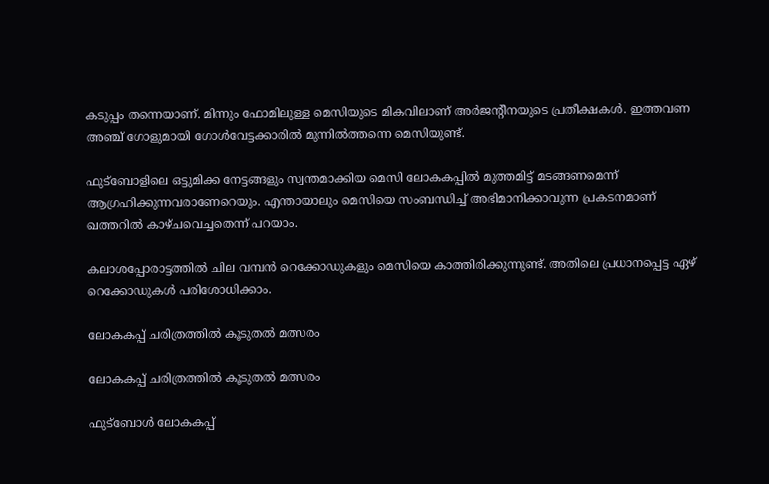കടുപ്പം തന്നെയാണ്. മിന്നും ഫോമിലുള്ള മെസിയുടെ മികവിലാണ് അര്‍ജന്റീനയുടെ പ്രതീക്ഷകള്‍. ഇത്തവണ അഞ്ച് ഗോളുമായി ഗോള്‍വേട്ടക്കാരില്‍ മുന്നില്‍ത്തന്നെ മെസിയുണ്ട്.

ഫുട്‌ബോളിലെ ഒട്ടുമിക്ക നേട്ടങ്ങളും സ്വന്തമാക്കിയ മെസി ലോകകപ്പില്‍ മുത്തമിട്ട് മടങ്ങണമെന്ന് ആഗ്രഹിക്കുന്നവരാണേറെയും. എന്തായാലും മെസിയെ സംബന്ധിച്ച് അഭിമാനിക്കാവുന്ന പ്രകടനമാണ് ഖത്തറില്‍ കാഴ്ചവെച്ചതെന്ന് പറയാം.

കലാശപ്പോരാട്ടത്തില്‍ ചില വമ്പന്‍ റെക്കോഡുകളും മെസിയെ കാത്തിരിക്കുന്നുണ്ട്. അതിലെ പ്രധാനപ്പെട്ട ഏഴ് റെക്കോഡുകള്‍ പരിശോധിക്കാം.

ലോകകപ്പ് ചരിത്രത്തില്‍ കൂടുതല്‍ മത്സരം

ലോകകപ്പ് ചരിത്രത്തില്‍ കൂടുതല്‍ മത്സരം

ഫുട്‌ബോള്‍ ലോകകപ്പ്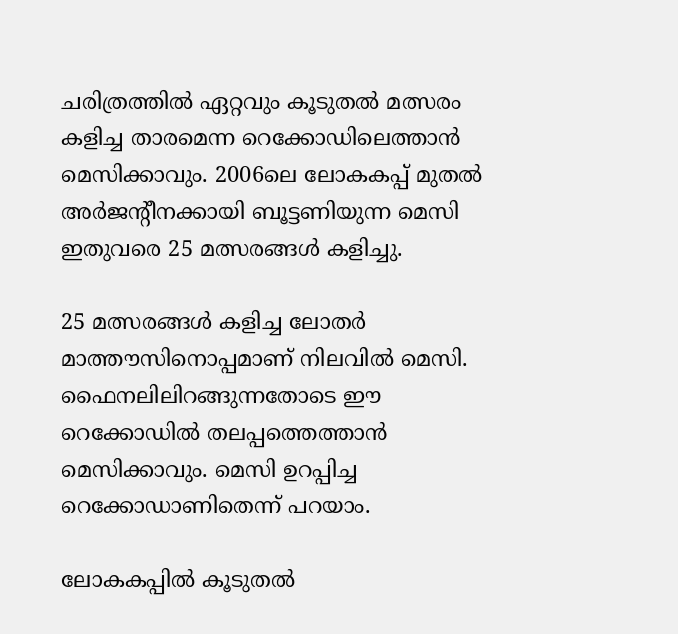ചരിത്രത്തില്‍ ഏറ്റവും കൂടുതല്‍ മത്സരം കളിച്ച താരമെന്ന റെക്കോഡിലെത്താന്‍ മെസിക്കാവും. 2006ലെ ലോകകപ്പ് മുതല്‍ അര്‍ജന്റീനക്കായി ബൂട്ടണിയുന്ന മെസി ഇതുവരെ 25 മത്സരങ്ങള്‍ കളിച്ചു.

25 മത്സരങ്ങള്‍ കളിച്ച ലോതര്‍ മാത്തൗസിനൊപ്പമാണ് നിലവില്‍ മെസി. ഫൈനലിലിറങ്ങുന്നതോടെ ഈ റെക്കോഡില്‍ തലപ്പത്തെത്താന്‍ മെസിക്കാവും. മെസി ഉറപ്പിച്ച റെക്കോഡാണിതെന്ന് പറയാം.

ലോകകപ്പില്‍ കൂടുതല്‍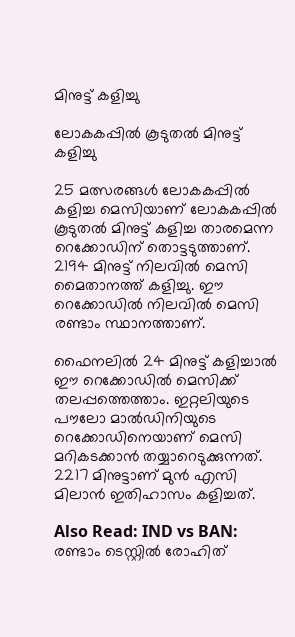മിനുട്ട് കളിച്ചു

ലോകകപ്പില്‍ കൂടുതല്‍ മിനുട്ട് കളിച്ചു

25 മത്സരങ്ങള്‍ ലോകകപ്പില്‍ കളിച്ച മെസിയാണ് ലോകകപ്പില്‍ കൂടുതല്‍ മിനുട്ട് കളിച്ച താരമെന്ന റെക്കോഡിന് തൊട്ടടുത്താണ്. 2194 മിനുട്ട് നിലവില്‍ മെസി മൈതാനത്ത് കളിച്ചു. ഈ റെക്കോഡില്‍ നിലവില്‍ മെസി രണ്ടാം സ്ഥാനത്താണ്.

ഫൈനലില്‍ 24 മിനുട്ട് കളിച്ചാല്‍ ഈ റെക്കോഡില്‍ മെസിക്ക് തലപ്പത്തെത്താം. ഇറ്റലിയുടെ പൗലോ മാല്‍ഡിനിയുടെ റെക്കോഡിനെയാണ് മെസി മറികടക്കാന്‍ തയ്യാറെടുക്കുന്നത്. 2217 മിനുട്ടാണ് മുന്‍ എസി മിലാന്‍ ഇതിഹാസം കളിച്ചത്.

Also Read: IND vs BAN: രണ്ടാം ടെസ്റ്റില്‍ രോഹിത്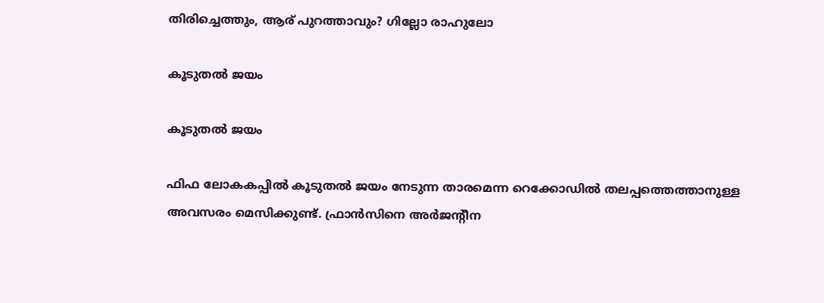തിരിച്ചെത്തും, ആര് പുറത്താവും? ഗില്ലോ രാഹുലോ

കൂടുതല്‍ ജയം

കൂടുതല്‍ ജയം

ഫിഫ ലോകകപ്പില്‍ കൂടുതല്‍ ജയം നേടുന്ന താരമെന്ന റെക്കോഡില്‍ തലപ്പത്തെത്താനുള്ള അവസരം മെസിക്കുണ്ട്. ഫ്രാന്‍സിനെ അര്‍ജന്റീന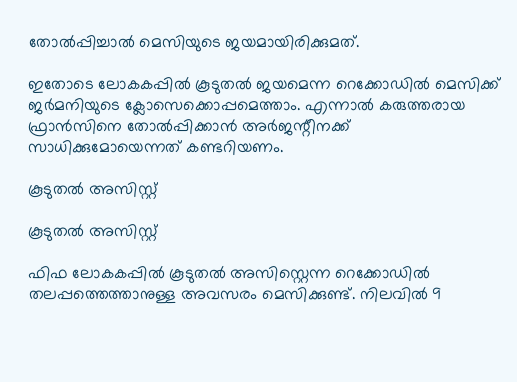തോല്‍പ്പിച്ചാല്‍ മെസിയുടെ ജയമായിരിക്കുമത്.

ഇതോടെ ലോകകപ്പില്‍ കൂടുതല്‍ ജയമെന്ന റെക്കോഡില്‍ മെസിക്ക് ജര്‍മനിയുടെ ക്ലോസെക്കൊപ്പമെത്താം. എന്നാല്‍ കരുത്തരായ ഫ്രാന്‍സിനെ തോല്‍പ്പിക്കാന്‍ അര്‍ജന്റീനക്ക് സാധിക്കുമോയെന്നത് കണ്ടറിയണം.

കൂടുതല്‍ അസിസ്റ്റ്

കൂടുതല്‍ അസിസ്റ്റ്

ഫിഫ ലോകകപ്പില്‍ കൂടുതല്‍ അസിസ്റ്റെന്ന റെക്കോഡില്‍ തലപ്പത്തെത്താനുള്ള അവസരം മെസിക്കുണ്ട്. നിലവില്‍ 9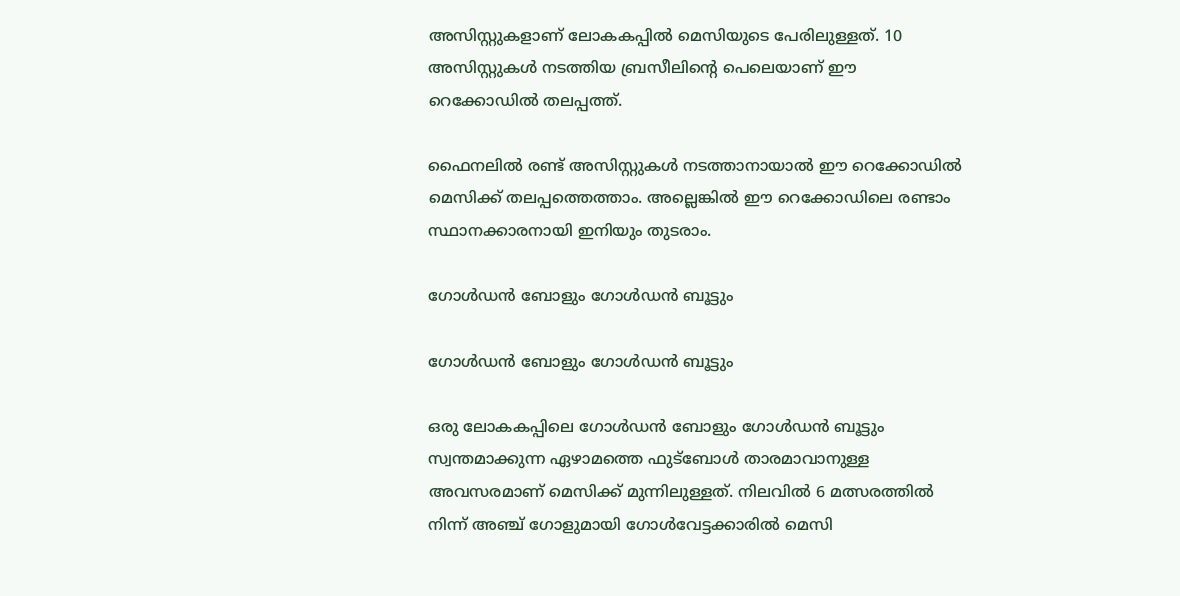അസിസ്റ്റുകളാണ് ലോകകപ്പില്‍ മെസിയുടെ പേരിലുള്ളത്. 10 അസിസ്റ്റുകള്‍ നടത്തിയ ബ്രസീലിന്റെ പെലെയാണ് ഈ റെക്കോഡില്‍ തലപ്പത്ത്.

ഫൈനലില്‍ രണ്ട് അസിസ്റ്റുകള്‍ നടത്താനായാല്‍ ഈ റെക്കോഡില്‍ മെസിക്ക് തലപ്പത്തെത്താം. അല്ലെങ്കില്‍ ഈ റെക്കോഡിലെ രണ്ടാം സ്ഥാനക്കാരനായി ഇനിയും തുടരാം.

ഗോള്‍ഡന്‍ ബോളും ഗോള്‍ഡന്‍ ബൂട്ടും

ഗോള്‍ഡന്‍ ബോളും ഗോള്‍ഡന്‍ ബൂട്ടും

ഒരു ലോകകപ്പിലെ ഗോള്‍ഡന്‍ ബോളും ഗോള്‍ഡന്‍ ബൂട്ടും സ്വന്തമാക്കുന്ന ഏഴാമത്തെ ഫുട്‌ബോള്‍ താരമാവാനുള്ള അവസരമാണ് മെസിക്ക് മുന്നിലുള്ളത്. നിലവില്‍ 6 മത്സരത്തില്‍ നിന്ന് അഞ്ച് ഗോളുമായി ഗോള്‍വേട്ടക്കാരില്‍ മെസി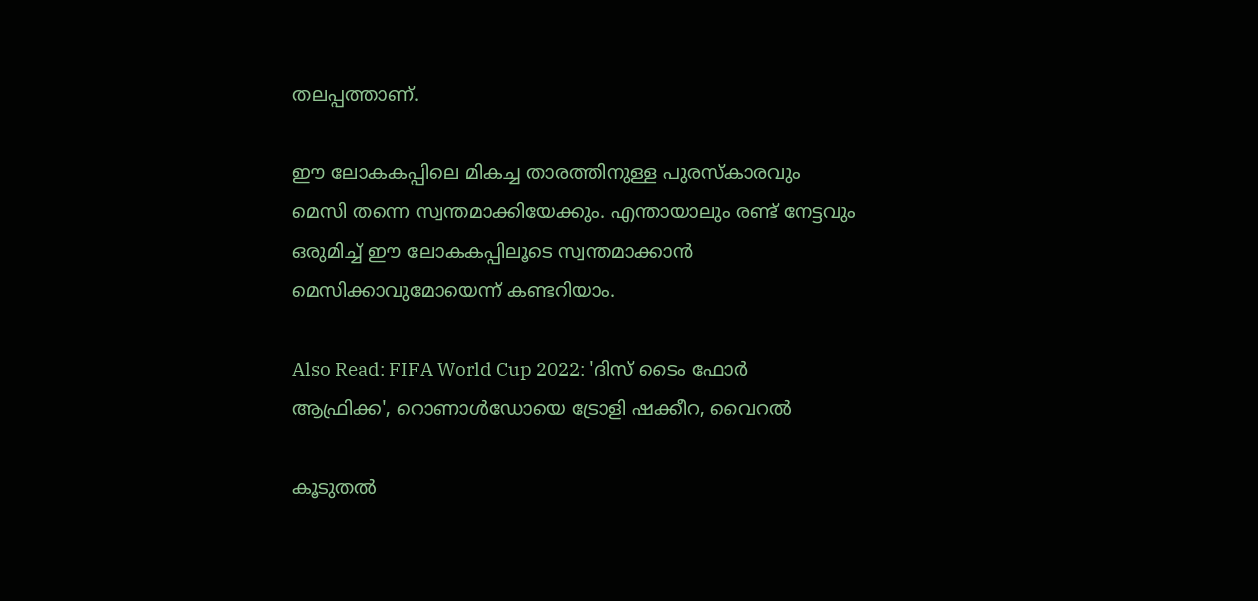തലപ്പത്താണ്.

ഈ ലോകകപ്പിലെ മികച്ച താരത്തിനുള്ള പുരസ്‌കാരവും മെസി തന്നെ സ്വന്തമാക്കിയേക്കും. എന്തായാലും രണ്ട് നേട്ടവും ഒരുമിച്ച് ഈ ലോകകപ്പിലൂടെ സ്വന്തമാക്കാന്‍ മെസിക്കാവുമോയെന്ന് കണ്ടറിയാം.

Also Read: FIFA World Cup 2022: 'ദിസ് ടൈം ഫോര്‍ ആഫ്രിക്ക', റൊണാള്‍ഡോയെ ട്രോളി ഷക്കീറ, വൈറല്‍

കൂടുതല്‍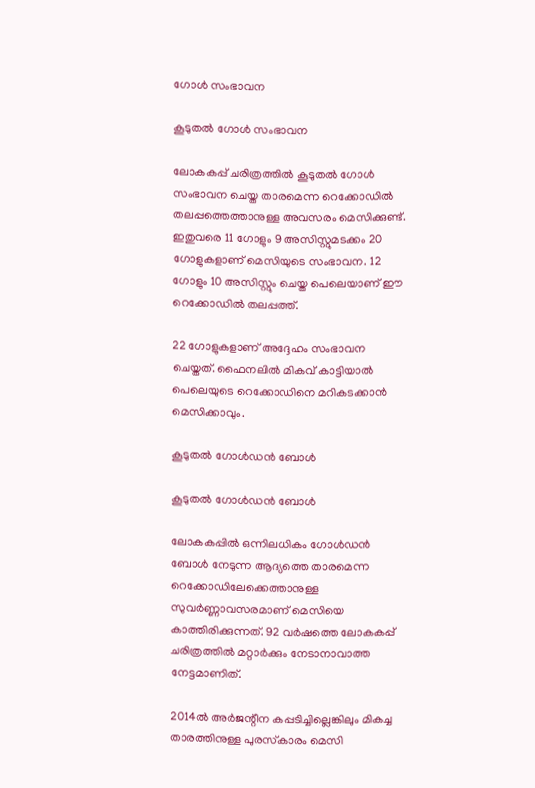ഗോള്‍ സംഭാവന

കൂടുതല്‍ ഗോള്‍ സംഭാവന

ലോകകപ്പ് ചരിത്രത്തില്‍ കൂടുതല്‍ ഗോള്‍ സംഭാവന ചെയ്ത താരമെന്ന റെക്കോഡില്‍ തലപ്പത്തെത്താനുള്ള അവസരം മെസിക്കുണ്ട്. ഇതുവരെ 11 ഗോളും 9 അസിസ്റ്റുമടക്കം 20 ഗോളുകളാണ് മെസിയുടെ സംഭാവന. 12 ഗോളും 10 അസിസ്റ്റും ചെയ്ത പെലെയാണ് ഈ റെക്കോഡില്‍ തലപ്പത്ത്.

22 ഗോളുകളാണ് അദ്ദേഹം സംഭാവന ചെയ്തത്. ഫൈനലില്‍ മികവ് കാട്ടിയാല്‍ പെലെയുടെ റെക്കോഡിനെ മറികടക്കാന്‍ മെസിക്കാവും.

കൂടുതല്‍ ഗോള്‍ഡന്‍ ബോള്‍

കൂടുതല്‍ ഗോള്‍ഡന്‍ ബോള്‍

ലോകകപ്പില്‍ ഒന്നിലധികം ഗോള്‍ഡന്‍ ബോള്‍ നേടുന്ന ആദ്യത്തെ താരമെന്ന റെക്കോഡിലേക്കെത്താനുള്ള സുവര്‍ണ്ണാവസരമാണ് മെസിയെ കാത്തിരിക്കുന്നത്. 92 വര്‍ഷത്തെ ലോകകപ്പ് ചരിത്രത്തില്‍ മറ്റാര്‍ക്കും നേടാനാവാത്ത നേട്ടമാണിത്.

2014ല്‍ അര്‍ജന്റീന കപ്പടിച്ചില്ലെങ്കിലും മികച്ച താരത്തിനുള്ള പുരസ്‌കാരം മെസി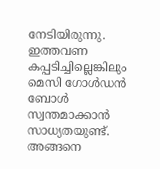നേടിയിരുന്നു. ഇത്തവണ കപ്പടിച്ചില്ലെങ്കിലും മെസി ഗോള്‍ഡന്‍ ബോള്‍ സ്വന്തമാക്കാന്‍ സാധ്യതയുണ്ട്. അങ്ങനെ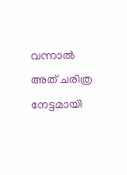വന്നാല്‍ അത് ചരിത്ര നേട്ടമായി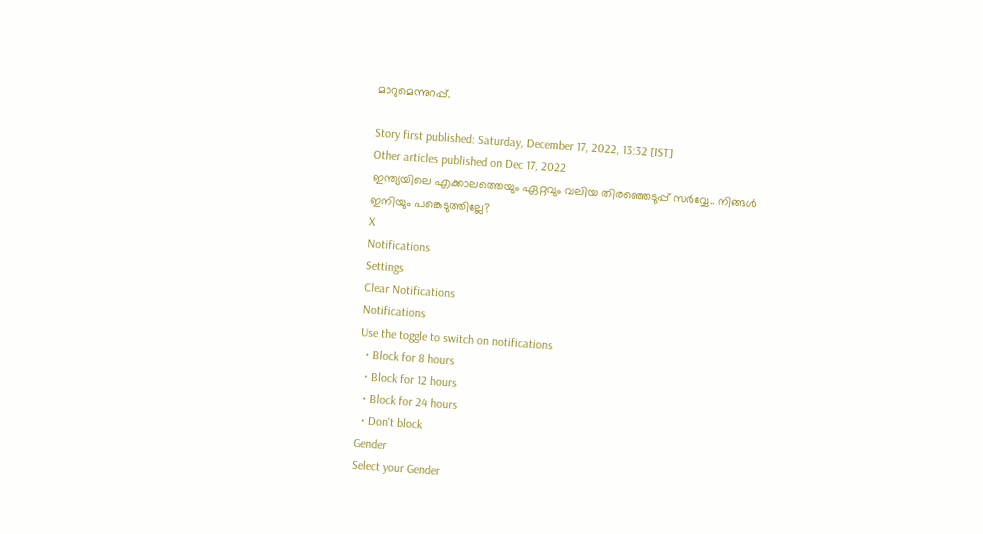മാറുമെന്നുറപ്പ്.

Story first published: Saturday, December 17, 2022, 13:32 [IST]
Other articles published on Dec 17, 2022
ഇന്ത്യയിലെ എക്കാലത്തെയും ഏറ്റവും വലിയ തിരഞ്ഞെടുപ്പ് സർവ്വേ.. നിങ്ങൾ ഇനിയും പങ്കെടുത്തില്ലേ?
X
Notifications
Settings
Clear Notifications
Notifications
Use the toggle to switch on notifications
  • Block for 8 hours
  • Block for 12 hours
  • Block for 24 hours
  • Don't block
Gender
Select your Gender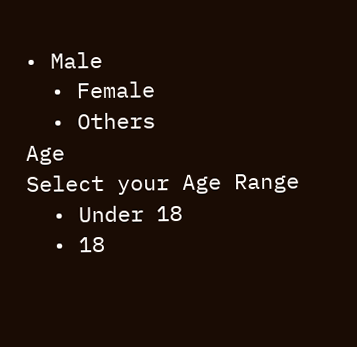• Male
  • Female
  • Others
Age
Select your Age Range
  • Under 18
  • 18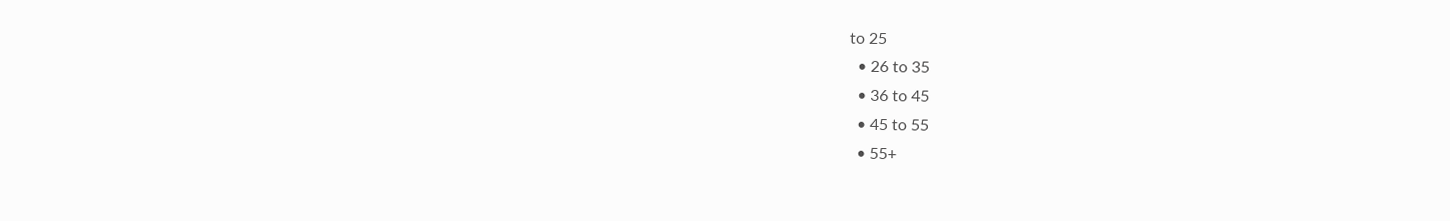to 25
  • 26 to 35
  • 36 to 45
  • 45 to 55
  • 55+